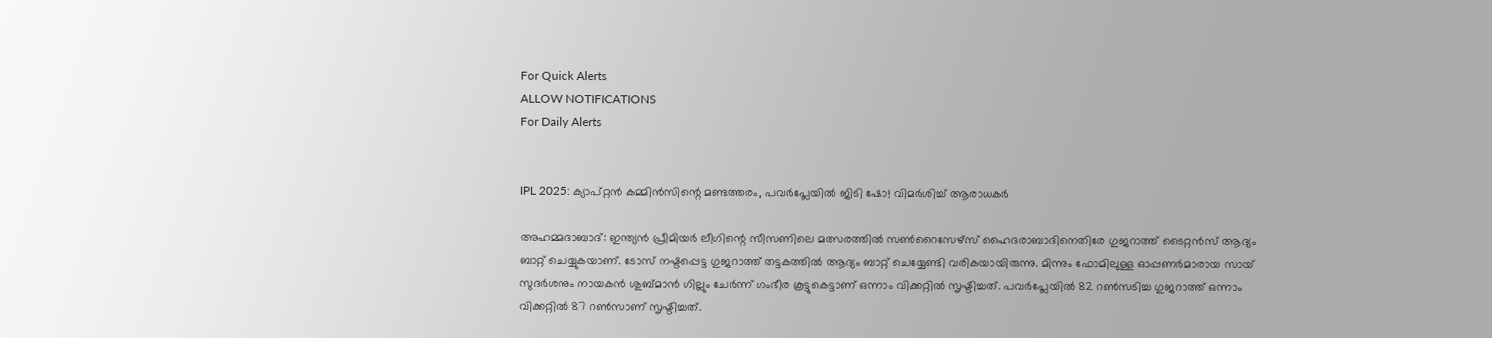For Quick Alerts
ALLOW NOTIFICATIONS
For Daily Alerts


IPL 2025: ക്യാപ്റ്റന്‍ കമ്മിന്‍സിന്റെ മണ്ടത്തരം, പവര്‍പ്ലേയില്‍ ജിടി ഷോ! വിമര്‍ശിച്ച് ആരാധകര്‍

അഹമ്മദാബാദ്: ഇന്ത്യന്‍ പ്രീമിയര്‍ ലീഗിന്റെ സീസണിലെ മത്സരത്തില്‍ സണ്‍റൈസേഴ്‌സ് ഹൈദരാബാദിനെതിരേ ഗുജറാത്ത് ടൈറ്റന്‍സ് ആദ്യം ബാറ്റ് ചെയ്യുകയാണ്. ടോസ് നഷ്ടപ്പെട്ട ഗുജറാത്ത് തട്ടകത്തില്‍ ആദ്യം ബാറ്റ് ചെയ്യേണ്ടി വരികയായിരുന്നു. മിന്നും ഫോമിലുള്ള ഓപ്പണര്‍മാരായ സായ് സുദര്‍ശനും നായകന്‍ ശുബ്മാന്‍ ഗില്ലും ചേര്‍ന്ന് ഗംഭീര കൂട്ടുകെട്ടാണ് ഒന്നാം വിക്കറ്റില്‍ സൃഷ്ടിച്ചത്. പവര്‍പ്ലേയില്‍ 82 റണ്‍സടിച്ച ഗുജറാത്ത് ഒന്നാം വിക്കറ്റില്‍ 87 റണ്‍സാണ് സൃഷ്ടിച്ചത്.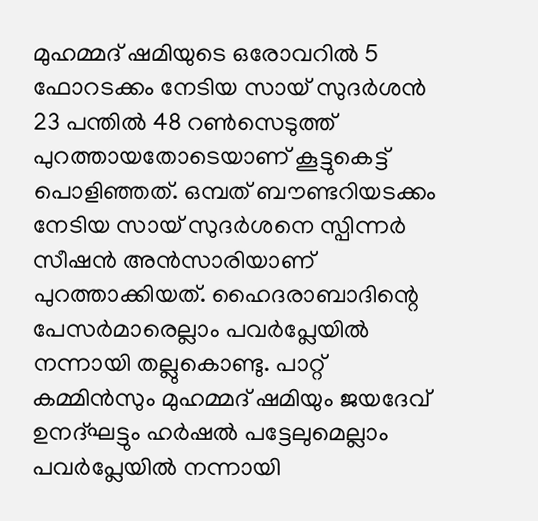മുഹമ്മദ് ഷമിയുടെ ഒരോവറില്‍ 5 ഫോറടക്കം നേടിയ സായ് സുദര്‍ശന്‍ 23 പന്തില്‍ 48 റണ്‍സെടുത്ത് പുറത്തായതോടെയാണ് കൂട്ടുകെട്ട് പൊളിഞ്ഞത്. ഒമ്പത് ബൗണ്ടറിയടക്കം നേടിയ സായ് സുദര്‍ശനെ സ്പിന്നര്‍ സീഷന്‍ അന്‍സാരിയാണ് പുറത്താക്കിയത്. ഹൈദരാബാദിന്റെ പേസര്‍മാരെല്ലാം പവര്‍പ്ലേയില്‍ നന്നായി തല്ലുകൊണ്ടു. പാറ്റ് കമ്മിന്‍സും മുഹമ്മദ് ഷമിയും ജയദേവ് ഉനദ്ഘട്ടും ഹര്‍ഷല്‍ പട്ടേലുമെല്ലാം പവര്‍പ്ലേയില്‍ നന്നായി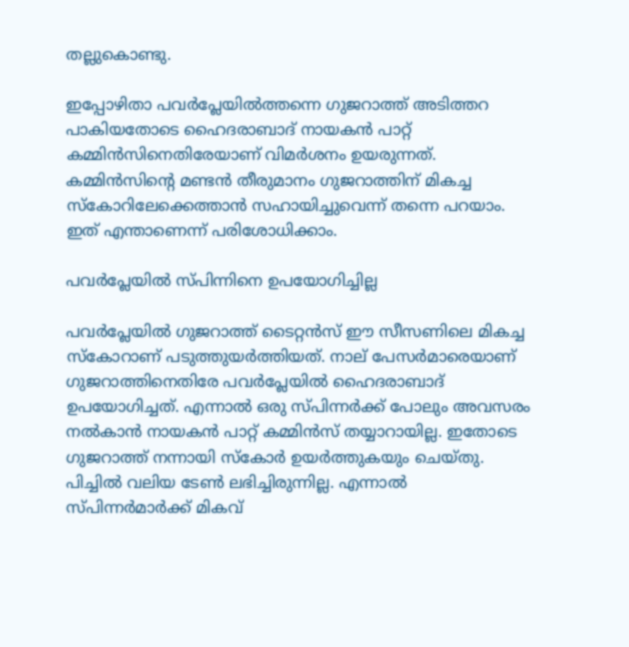തല്ലുകൊണ്ടു.

ഇപ്പോഴിതാ പവര്‍പ്ലേയില്‍ത്തന്നെ ഗുജറാത്ത് അടിത്തറ പാകിയതോടെ ഹൈദരാബാദ് നായകന്‍ പാറ്റ് കമ്മിന്‍സിനെതിരേയാണ് വിമര്‍ശനം ഉയരുന്നത്. കമ്മിന്‍സിന്റെ മണ്ടന്‍ തീരുമാനം ഗുജറാത്തിന് മികച്ച സ്‌കോറിലേക്കെത്താന്‍ സഹായിച്ചുവെന്ന് തന്നെ പറയാം. ഇത് എന്താണെന്ന് പരിശോധിക്കാം.

പവര്‍പ്ലേയില്‍ സ്പിന്നിനെ ഉപയോഗിച്ചില്ല

പവര്‍പ്ലേയില്‍ ഗുജറാത്ത് ടൈറ്റന്‍സ് ഈ സീസണിലെ മികച്ച സ്‌കോറാണ് പടുത്തുയര്‍ത്തിയത്. നാല് പേസര്‍മാരെയാണ് ഗുജറാത്തിനെതിരേ പവര്‍പ്ലേയില്‍ ഹൈദരാബാദ് ഉപയോഗിച്ചത്. എന്നാല്‍ ഒരു സ്പിന്നര്‍ക്ക് പോലും അവസരം നല്‍കാന്‍ നായകന്‍ പാറ്റ് കമ്മിന്‍സ് തയ്യാറായില്ല. ഇതോടെ ഗുജറാത്ത് നന്നായി സ്‌കോര്‍ ഉയര്‍ത്തുകയും ചെയ്തു. പിച്ചില്‍ വലിയ ടേണ്‍ ലഭിച്ചിരുന്നില്ല. എന്നാല്‍ സ്പിന്നര്‍മാര്‍ക്ക് മികവ്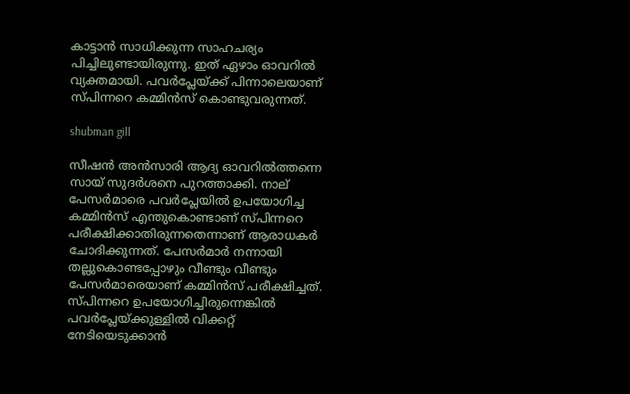കാട്ടാന്‍ സാധിക്കുന്ന സാഹചര്യം പിച്ചിലുണ്ടായിരുന്നു. ഇത് ഏഴാം ഓവറില്‍ വ്യക്തമായി. പവര്‍പ്ലേയ്ക്ക് പിന്നാലെയാണ് സ്പിന്നറെ കമ്മിന്‍സ് കൊണ്ടുവരുന്നത്.

shubman gill

സീഷന്‍ അന്‍സാരി ആദ്യ ഓവറില്‍ത്തന്നെ സായ് സുദര്‍ശനെ പുറത്താക്കി. നാല് പേസര്‍മാരെ പവര്‍പ്ലേയില്‍ ഉപയോഗിച്ച കമ്മിന്‍സ് എന്തുകൊണ്ടാണ് സ്പിന്നറെ പരീക്ഷിക്കാതിരുന്നതെന്നാണ് ആരാധകര്‍ ചോദിക്കുന്നത്. പേസര്‍മാര്‍ നന്നായി തല്ലുകൊണ്ടപ്പോഴും വീണ്ടും വീണ്ടും പേസര്‍മാരെയാണ് കമ്മിന്‍സ് പരീക്ഷിച്ചത്. സ്പിന്നറെ ഉപയോഗിച്ചിരുന്നെങ്കില്‍ പവര്‍പ്ലേയ്ക്കുള്ളില്‍ വിക്കറ്റ് നേടിയെടുക്കാന്‍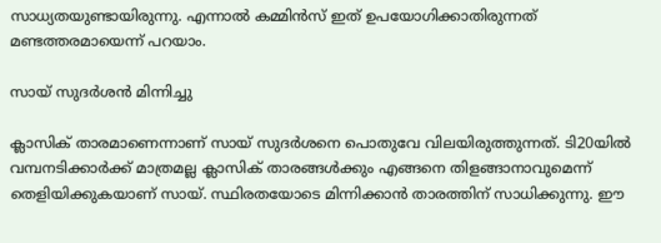സാധ്യതയുണ്ടായിരുന്നു. എന്നാല്‍ കമ്മിന്‍സ് ഇത് ഉപയോഗിക്കാതിരുന്നത് മണ്ടത്തരമായെന്ന് പറയാം.

സായ് സുദര്‍ശന്‍ മിന്നിച്ചു

ക്ലാസിക് താരമാണെന്നാണ് സായ് സുദര്‍ശനെ പൊതുവേ വിലയിരുത്തുന്നത്. ടി20യില്‍ വമ്പനടിക്കാര്‍ക്ക് മാത്രമല്ല ക്ലാസിക് താരങ്ങള്‍ക്കും എങ്ങനെ തിളങ്ങാനാവുമെന്ന് തെളിയിക്കുകയാണ് സായ്. സ്ഥിരതയോടെ മിന്നിക്കാന്‍ താരത്തിന് സാധിക്കുന്നു. ഈ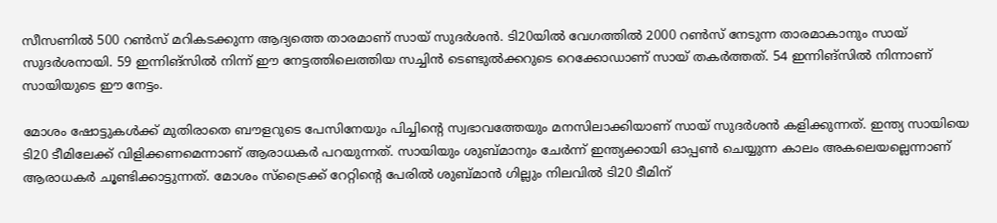സീസണില്‍ 500 റണ്‍സ് മറികടക്കുന്ന ആദ്യത്തെ താരമാണ് സായ് സുദര്‍ശന്‍. ടി20യില്‍ വേഗത്തില്‍ 2000 റണ്‍സ് നേടുന്ന താരമാകാനും സായ് സുദര്‍ശനായി. 59 ഇന്നിങ്‌സില്‍ നിന്ന് ഈ നേട്ടത്തിലെത്തിയ സച്ചിന്‍ ടെണ്ടുല്‍ക്കറുടെ റെക്കോഡാണ് സായ് തകര്‍ത്തത്. 54 ഇന്നിങ്‌സില്‍ നിന്നാണ് സായിയുടെ ഈ നേട്ടം.

മോശം ഷോട്ടുകള്‍ക്ക് മുതിരാതെ ബൗളറുടെ പേസിനേയും പിച്ചിന്റെ സ്വഭാവത്തേയും മനസിലാക്കിയാണ് സായ് സുദര്‍ശന്‍ കളിക്കുന്നത്. ഇന്ത്യ സായിയെ ടി20 ടീമിലേക്ക് വിളിക്കണമെന്നാണ് ആരാധകര്‍ പറയുന്നത്. സായിയും ശുബ്മാനും ചേര്‍ന്ന് ഇന്ത്യക്കായി ഓപ്പണ്‍ ചെയ്യുന്ന കാലം അകലെയല്ലെന്നാണ് ആരാധകര്‍ ചൂണ്ടിക്കാട്ടുന്നത്. മോശം സ്‌ട്രൈക്ക് റേറ്റിന്റെ പേരില്‍ ശുബ്മാന്‍ ഗില്ലും നിലവില്‍ ടി20 ടീമിന്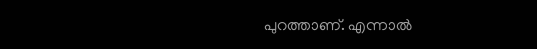പുറത്താണ്. എന്നാല്‍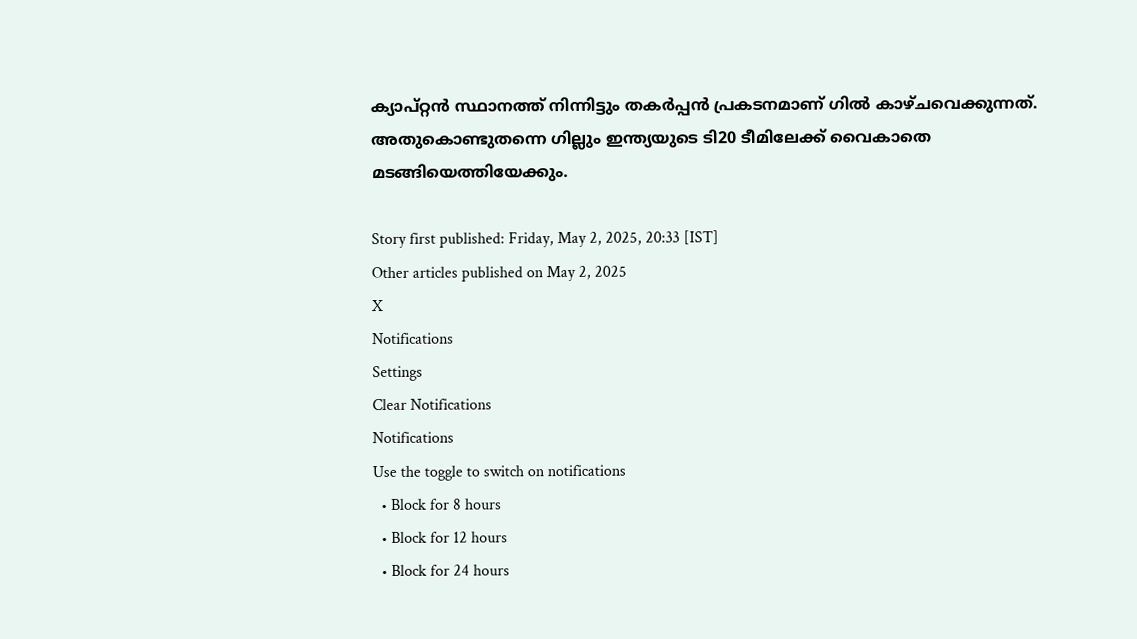ക്യാപ്റ്റന്‍ സ്ഥാനത്ത് നിന്നിട്ടും തകര്‍പ്പന്‍ പ്രകടനമാണ് ഗില്‍ കാഴ്ചവെക്കുന്നത്. അതുകൊണ്ടുതന്നെ ഗില്ലും ഇന്ത്യയുടെ ടി20 ടീമിലേക്ക് വൈകാതെ മടങ്ങിയെത്തിയേക്കും.

Story first published: Friday, May 2, 2025, 20:33 [IST]
Other articles published on May 2, 2025
X
Notifications
Settings
Clear Notifications
Notifications
Use the toggle to switch on notifications
  • Block for 8 hours
  • Block for 12 hours
  • Block for 24 hours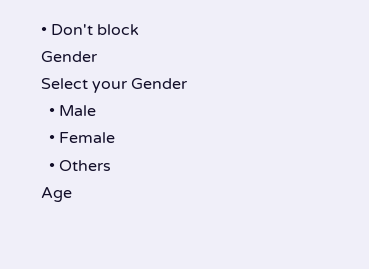• Don't block
Gender
Select your Gender
  • Male
  • Female
  • Others
Age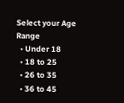Select your Age Range
  • Under 18
  • 18 to 25
  • 26 to 35
  • 36 to 45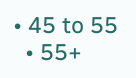• 45 to 55
  • 55+